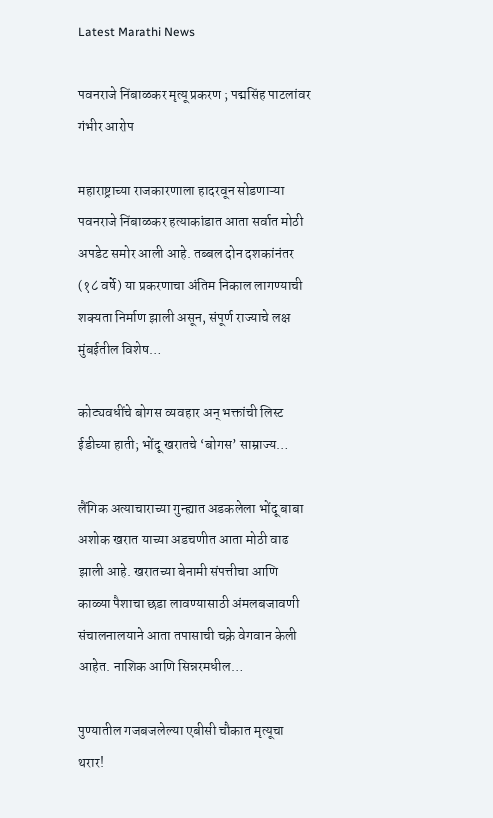Latest Marathi News

पवनराजे निंबाळकर मृत्यू प्रकरण ; पद्मसिंह पाटलांवर गंभीर आरोप

महाराष्ट्राच्या राजकारणाला हादरवून सोडणाऱ्या पवनराजे निंबाळकर हत्याकांडात आता सर्वात मोठी अपडेट समोर आली आहे. तब्बल दोन दशकांनंतर (१८ वर्षे) या प्रकरणाचा अंतिम निकाल लागण्याची शक्यता निर्माण झाली असून, संपूर्ण राज्याचे लक्ष मुंबईतील विशेष…

कोट्यवधींचे बोगस व्यवहार अन् भक्तांची लिस्ट ईडीच्या हाती; भोंदू खरातचे ‘बोगस’ साम्राज्य…

लैंगिक अत्याचाराच्या गुन्ह्यात अडकलेला भोंदू बाबा अशोक खरात याच्या अडचणीत आता मोठी वाढ झाली आहे. खरातच्या बेनामी संपत्तीचा आणि काळ्या पैशाचा छडा लावण्यासाठी अंमलबजावणी संचालनालयाने आता तपासाची चक्रे वेगवान केली आहेत. नाशिक आणि सिन्नरमधील…

पुण्यातील गजबजलेल्या एबीसी चौकात मृत्यूचा थरार!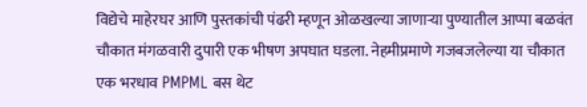विद्येचे माहेरघर आणि पुस्तकांची पंढरी म्हणून ओळखल्या जाणाऱ्या पुण्यातील आप्पा बळवंत चौकात मंगळवारी दुपारी एक भीषण अपघात घडला. नेहमीप्रमाणे गजबजलेल्या या चौकात एक भरधाव PMPML बस थेट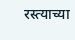रस्त्याच्या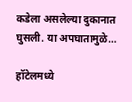कडेला असलेल्या दुकानात घुसली. या अपघातामुळे…

हॉटेलमध्ये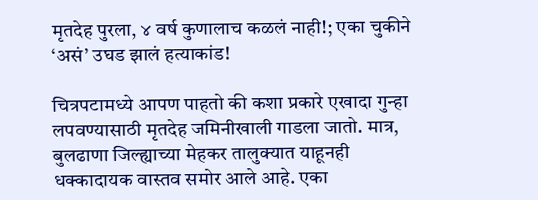मृतदेह पुरला, ४ वर्ष कुणालाच कळलं नाही!; एका चुकीने ‘असं’ उघड झालं हत्याकांड!

चित्रपटामध्ये आपण पाहतो की कशा प्रकारे एखादा गुन्हा लपवण्यासाठी मृतदेह जमिनीखाली गाडला जातो. मात्र, बुलढाणा जिल्ह्याच्या मेहकर तालुक्यात याहूनही धक्कादायक वास्तव समोर आले आहे. एका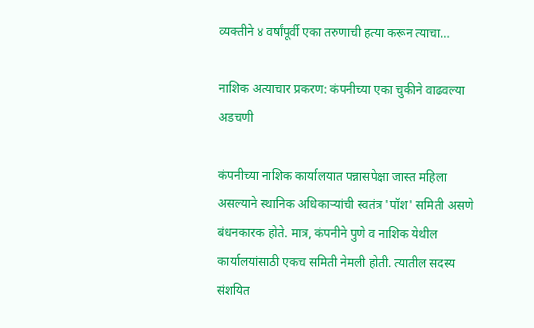व्यक्तीने ४ वर्षांपूर्वी एका तरुणाची हत्या करून त्याचा…

नाशिक अत्याचार प्रकरण: कंपनीच्या एका चुकीने वाढवल्या अडचणी

कंपनीच्या नाशिक कार्यालयात पन्नासपेक्षा जास्त महिला असल्याने स्थानिक अधिकाऱ्यांची स्वतंत्र 'पॉश' समिती असणे बंधनकारक होते. मात्र, कंपनीने पुणे व नाशिक येथील कार्यालयांसाठी एकच समिती नेमली होती. त्यातील सदस्य संशयित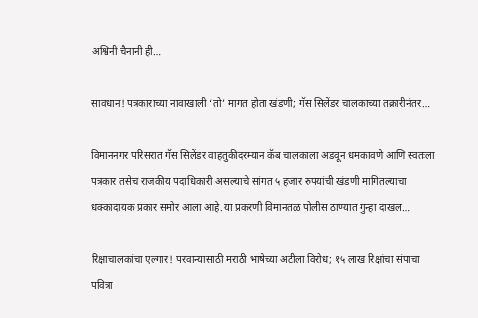अश्विनी चैनानी ही…

सावधान! पत्रकाराच्या नावाखाली ‘तो’ मागत होता खंडणी; गॅस सिलेंडर चालकाच्या तक्रारीनंतर…

विमाननगर परिसरात गॅस सिलेंडर वाहतुकीदरम्यान कॅब चालकाला अडवून धमकावणे आणि स्वतःला पत्रकार तसेच राजकीय पदाधिकारी असल्याचे सांगत ५ हजार रुपयांची खंडणी मागितल्याचा धक्कादायक प्रकार समोर आला आहे.या प्रकरणी विमानतळ पोलीस ठाण्यात गुन्हा दाखल…

रिक्षाचालकांचा एल्गार! परवान्यासाठी मराठी भाषेच्या अटीला विरोध; १५ लाख रिक्षांचा संपाचा पवित्रा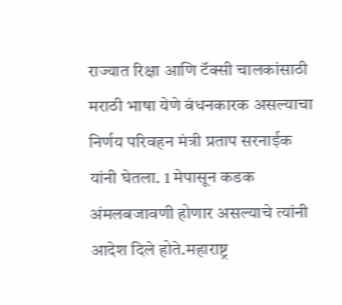राज्यात रिक्षा आणि टॅक्सी चालकांसाठी मराठी भाषा येणे बंधनकारक असल्याचा निर्णय परिवहन मंत्री प्रताप सरनाईक यांनी घेतला. 1 मेपासून कडक अंमलबजावणी होणार असल्याचे त्यांनी आदेश दिले होते.महाराष्ट्र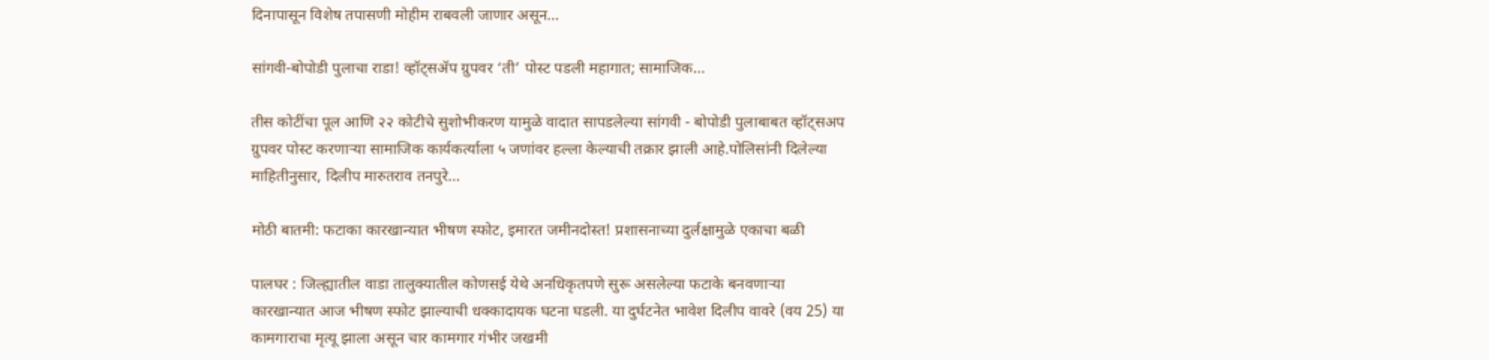दिनापासून विशेष तपासणी मोहीम राबवली जाणार असून…

सांगवी-बोपोडी पुलाचा राडा! व्हॉट्सॲप ग्रुपवर ‘ती’ पोस्ट पडली महागात; सामाजिक…

तीस कोटींचा पूल आणि २२ कोटीचे सुशोभीकरण यामुळे वादात सापडलेल्या सांगवी - बोपोडी पुलाबाबत व्हॉट्सअप ग्रुपवर पोस्ट करणाऱ्या सामाजिक कार्यकर्त्याला ५ जणांवर हल्ला केल्याची तक्रार झाली आहे.पोलिसांनी दिलेल्या माहितीनुसार, दिलीप मारुतराव तनपुरे…

मोठी बातमी: फटाका कारखान्यात भीषण स्फोट, इमारत जमीनदोस्त! प्रशासनाच्या दुर्लक्षामुळे एकाचा बळी

पालघर : जिल्ह्यातील वाडा तालुक्यातील कोणसई येथे अनधिकृतपणे सुरू असलेल्या फटाके बनवणाऱ्या कारखान्यात आज भीषण स्फोट झाल्याची धक्कादायक घटना घडली. या दुर्घटनेत भावेश दिलीप वावरे (वय 25) या कामगाराचा मृत्यू झाला असून चार कामगार गंभीर जखमी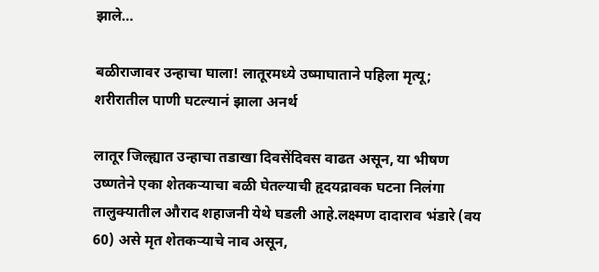झाले…

बळीराजावर उन्हाचा घाला! लातूरमध्ये उष्माघाताने पहिला मृत्यू; शरीरातील पाणी घटल्यानं झाला अनर्थ

लातूर जिल्ह्यात उन्हाचा तडाखा दिवसेंदिवस वाढत असून, या भीषण उष्णतेने एका शेतकऱ्याचा बळी घेतल्याची हृदयद्रावक घटना निलंगा तालुक्यातील औराद शहाजनी येथे घडली आहे.लक्ष्मण दादाराव भंडारे (वय 60) असे मृत शेतकऱ्याचे नाव असून,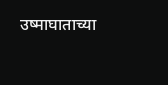उष्माघाताच्या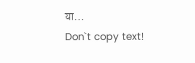या…
Don`t copy text!